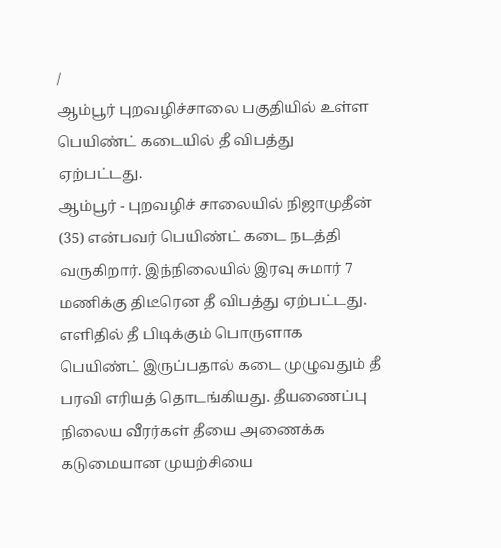/
ஆம்பூர் புறவழிச்சாலை பகுதியில் உள்ள பெயிண்ட் கடையில் தீ விபத்து ஏற்பட்டது.
ஆம்பூர் - புறவழிச் சாலையில் நிஜாமுதீன் (35) என்பவர் பெயிண்ட் கடை நடத்தி வருகிறார். இந்நிலையில் இரவு சுமார் 7 மணிக்கு திடீரென தீ விபத்து ஏற்பட்டது. எளிதில் தீ பிடிக்கும் பொருளாக பெயிண்ட் இருப்பதால் கடை முழுவதும் தீ பரவி எரியத் தொடங்கியது. தீயணைப்பு நிலைய வீரர்கள் தீயை அணைக்க கடுமையான முயற்சியை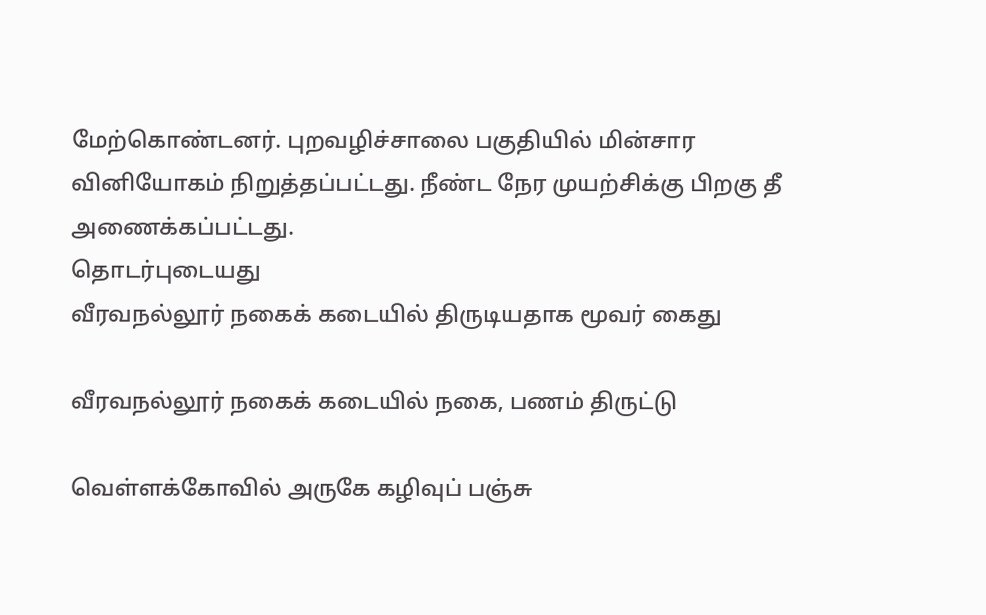மேற்கொண்டனர். புறவழிச்சாலை பகுதியில் மின்சார வினியோகம் நிறுத்தப்பட்டது. நீண்ட நேர முயற்சிக்கு பிறகு தீ அணைக்கப்பட்டது.
தொடர்புடையது
வீரவநல்லூர் நகைக் கடையில் திருடியதாக மூவர் கைது

வீரவநல்லூர் நகைக் கடையில் நகை, பணம் திருட்டு

வெள்ளக்கோவில் அருகே கழிவுப் பஞ்சு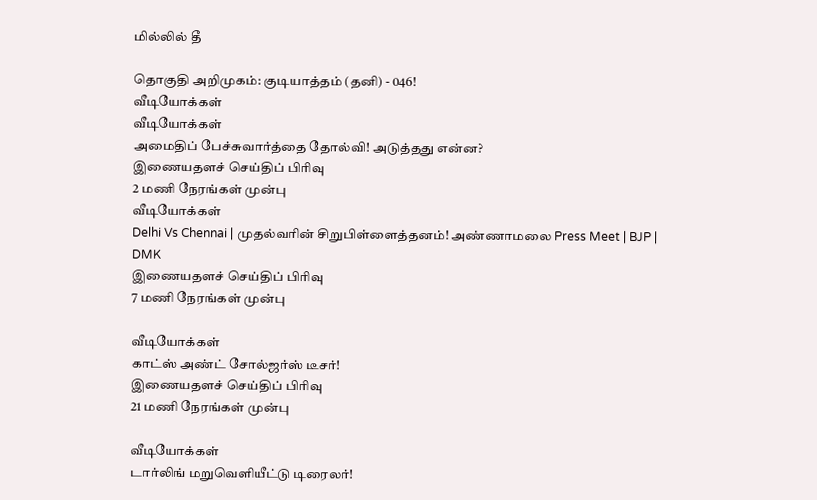மில்லில் தீ

தொகுதி அறிமுகம்: குடியாத்தம் (தனி) - 046!
வீடியோக்கள்
வீடியோக்கள்
அமைதிப் பேச்சுவார்த்தை தோல்வி! அடுத்தது என்ன?
இணையதளச் செய்திப் பிரிவு
2 மணி நேரங்கள் முன்பு
வீடியோக்கள்
Delhi Vs Chennai | முதல்வரின் சிறுபிள்ளைத்தனம்! அண்ணாமலை Press Meet | BJP | DMK
இணையதளச் செய்திப் பிரிவு
7 மணி நேரங்கள் முன்பு

வீடியோக்கள்
காட்ஸ் அண்ட் சோல்ஜர்ஸ் டீசர்!
இணையதளச் செய்திப் பிரிவு
21 மணி நேரங்கள் முன்பு

வீடியோக்கள்
டார்லிங் மறுவெளியீட்டு டிரைலர்!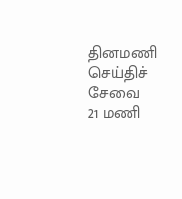தினமணி செய்திச் சேவை
21 மணி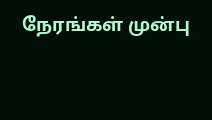நேரங்கள் முன்பு